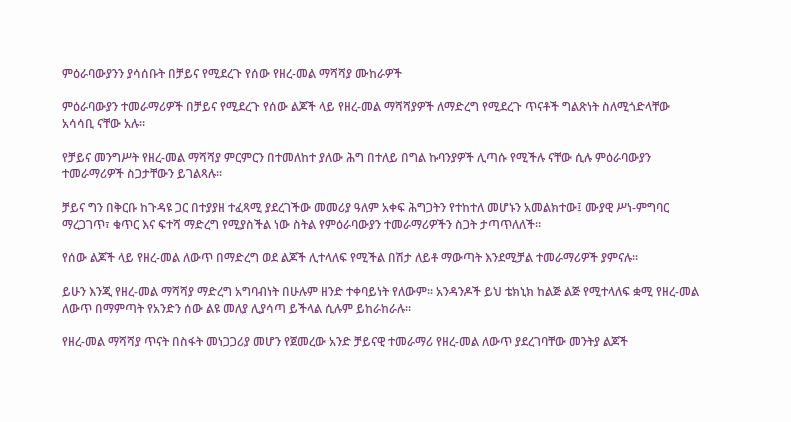ምዕራባውያንን ያሳሰቡት በቻይና የሚደረጉ የሰው የዘረ-መል ማሻሻያ ሙከራዎች

ምዕራባውያን ተመራማሪዎች በቻይና የሚደረጉ የሰው ልጆች ላይ የዘረ-መል ማሻሻያዎች ለማድረግ የሚደረጉ ጥናቶች ግልጽነት ስለሚጎድላቸው አሳሳቢ ናቸው አሉ።

የቻይና መንግሥት የዘረ-መል ማሻሻያ ምርምርን በተመለከተ ያለው ሕግ በተለይ በግል ኩባንያዎች ሊጣሱ የሚችሉ ናቸው ሲሉ ምዕራባውያን ተመራማሪዎች ስጋታቸውን ይገልጻሉ።

ቻይና ግን በቅርቡ ከጉዳዩ ጋር በተያያዘ ተፈጻሚ ያደረገችው መመሪያ ዓለም አቀፍ ሕግጋትን የተከተለ መሆኑን አመልክተው፤ ሙያዊ ሥነ-ምግባር ማረጋገጥ፣ ቁጥር እና ፍተሻ ማድረግ የሚያስችል ነው ስትል የምዕራባውያን ተመራማሪዎችን ስጋት ታጣጥለለች።

የሰው ልጆች ላይ የዘረ-መል ለውጥ በማድረግ ወደ ልጆች ሊተላለፍ የሚችል በሽታ ለይቶ ማውጣት እንደሚቻል ተመራማሪዎች ያምናሉ።

ይሁን እንጂ የዘረ-መል ማሻሻያ ማድረግ አግባብነት በሁሉም ዘንድ ተቀባይነት የለውም። አንዳንዶች ይህ ቴክኒክ ከልጅ ልጅ የሚተላለፍ ቋሚ የዘረ-መል ለውጥ በማምጣት የአንድን ሰው ልዩ መለያ ሊያሳጣ ይችላል ሲሉም ይከራከራሉ።

የዘረ-መል ማሻሻያ ጥናት በስፋት መነጋጋሪያ መሆን የጀመረው አንድ ቻይናዊ ተመራማሪ የዘረ-መል ለውጥ ያደረገባቸው መንትያ ልጆች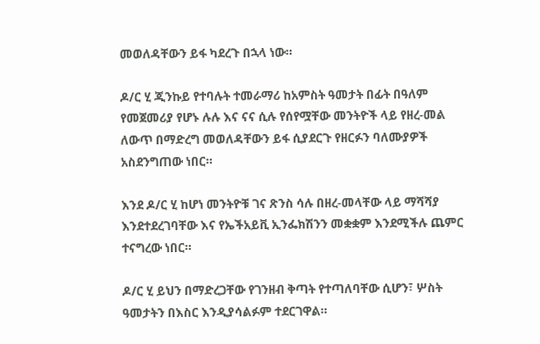መወለዳቸውን ይፋ ካደረጉ በኋላ ነው።

ዶ/ር ሂ ጂንኩይ የተባሉት ተመራማሪ ከአምስት ዓመታት በፊት በዓለም የመጀመሪያ የሆኑ ሉሉ እና ናና ሲሉ የሰየሟቸው መንትዮች ላይ የዘረ-መል ለውጥ በማድረግ መወለዳቸውን ይፋ ሲያደርጉ የዘርፉን ባለሙያዎች አስደንግጠው ነበር።

እንደ ዶ/ር ሂ ከሆነ መንትዮቹ ገና ጽንስ ሳሉ በዘረ-መላቸው ላይ ማሻሻያ እንደተደረገባቸው እና የኤችአይቪ ኢንፌክሽንን መቋቋም እንደሚችሉ ጨምር ተናግረው ነበር።

ዶ/ር ሂ ይህን በማድረጋቸው የገንዘብ ቅጣት የተጣለባቸው ሲሆን፣ ሦስት ዓመታትን በእስር እንዲያሳልፉም ተደርገዋል።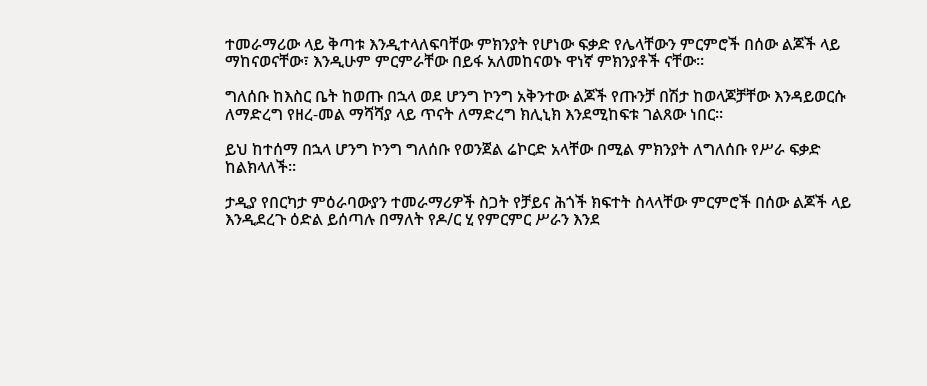ተመራማሪው ላይ ቅጣቱ እንዲተላለፍባቸው ምክንያት የሆነው ፍቃድ የሌላቸውን ምርምሮች በሰው ልጆች ላይ ማከናወናቸው፣ እንዲሁም ምርምራቸው በይፋ አለመከናወኑ ዋነኛ ምክንያቶች ናቸው።

ግለሰቡ ከእስር ቤት ከወጡ በኋላ ወደ ሆንግ ኮንግ አቅንተው ልጆች የጡንቻ በሽታ ከወላጆቻቸው እንዳይወርሱ ለማድረግ የዘረ-መል ማሻሻያ ላይ ጥናት ለማድረግ ክሊኒክ እንደሚከፍቱ ገልጸው ነበር።

ይህ ከተሰማ በኋላ ሆንግ ኮንግ ግለሰቡ የወንጀል ሬኮርድ አላቸው በሚል ምክንያት ለግለሰቡ የሥራ ፍቃድ ከልክላለች።

ታዲያ የበርካታ ምዕራባውያን ተመራማሪዎች ስጋት የቻይና ሕጎች ክፍተት ስላላቸው ምርምሮች በሰው ልጆች ላይ እንዲደረጉ ዕድል ይሰጣሉ በማለት የዶ/ር ሂ የምርምር ሥራን እንደ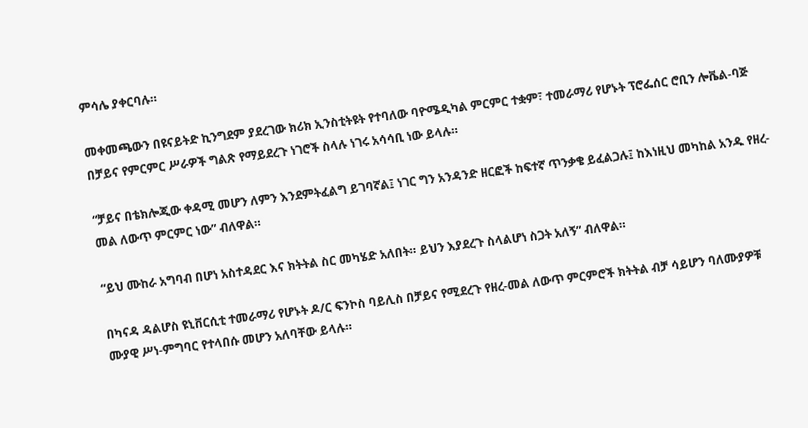ምሳሌ ያቀርባሉ።

መቀመጫውን በዩናይትድ ኪንግደም ያደረገው ክሪክ ኢንስቲትዩት የተባለው ባዮሜዲካል ምርምር ተቋም፣ ተመራማሪ የሆኑት ፕሮፌሰር ሮቢን ሎቬል-ባጅ በቻይና የምርምር ሥራዎች ግልጽ የማይደረጉ ነገሮች ስላሉ ነገሩ አሳሳቢ ነው ይላሉ።

“ቻይና በቴክሎጂው ቀዳሚ መሆን ለምን እንደምትፈልግ ይገባኛል፤ ነገር ግን አንዳንድ ዘርፎች ከፍተኛ ጥንቃቄ ይፈልጋሉ፤ ከእነዚህ መካከል አንዱ የዘረ-መል ለውጥ ምርምር ነው” ብለዋል።

“ይህ ሙከራ አግባብ በሆነ አስተዳደር እና ክትትል ስር መካሄድ አለበት። ይህን እያደረጉ ስላልሆነ ስጋት አለኝ” ብለዋል።

በካናዳ ዳልሆስ ዩኒቨርሲቲ ተመራማሪ የሆኑት ዶ/ር ፍንኮስ ባይሊስ በቻይና የሚደረጉ የዘረ-መል ለውጥ ምርምሮች ክትትል ብቻ ሳይሆን ባለሙያዎቹ ሙያዊ ሥነ-ምግባር የተላበሱ መሆን አለባቸው ይላሉ።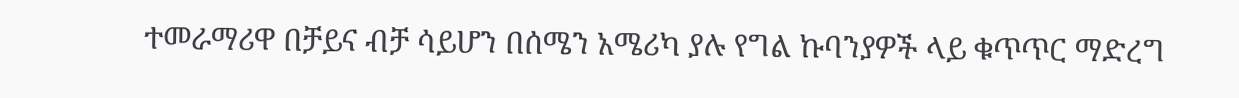ተመራማሪዋ በቻይና ብቻ ሳይሆን በሰሜን አሜሪካ ያሉ የግል ኩባንያዎች ላይ ቁጥጥር ማድረግ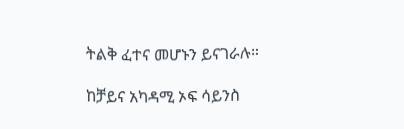ትልቅ ፈተና መሆኑን ይናገራሉ።

ከቻይና አካዳሚ ኦፍ ሳይንስ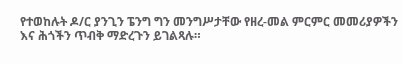የተወከሉት ዶ/ር ያንጊን ፔንግ ግን መንግሥታቸው የዘረ-መል ምርምር መመሪያዎችን እና ሕጎችን ጥብቅ ማድረጉን ይገልጻሉ።